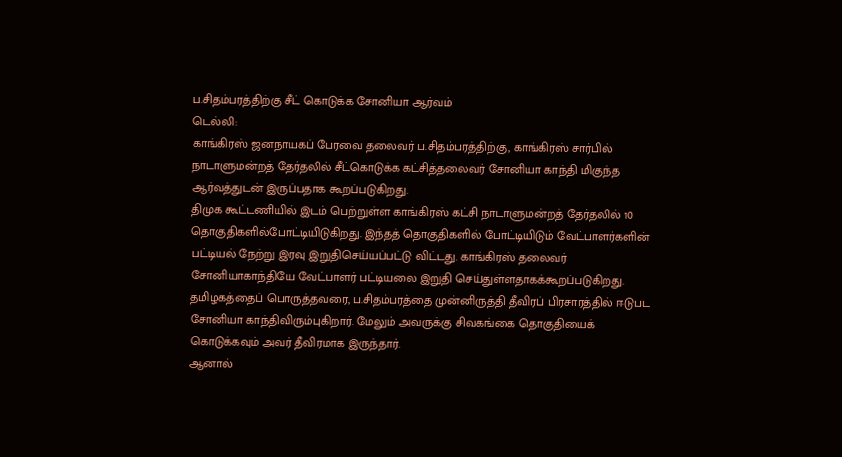ப.சிதம்பரத்திற்கு சீட் கொடுக்க சோனியா ஆர்வம்
டெல்லி:
காங்கிரஸ் ஜனநாயகப் பேரவை தலைவர் ப.சிதம்பரத்திற்கு, காங்கிரஸ் சார்பில் நாடாளுமன்றத் தேர்தலில் சீட்கொடுக்க கட்சித்தலைவர் சோனியா காந்தி மிகுந்த ஆர்வத்துடன் இருப்பதாக கூறப்படுகிறது.
திமுக கூட்டணியில் இடம் பெற்றுள்ள காங்கிரஸ் கட்சி நாடாளுமன்றத் தேர்தலில் 10 தொகுதிகளில்போட்டியிடுகிறது. இந்தத் தொகுதிகளில் போட்டியிடும் வேட்பாளர்களின் பட்டியல் நேற்று இரவு இறுதிசெய்யப்பட்டு விட்டது. காங்கிரஸ் தலைவர் சோனியாகாந்தியே வேட்பாளர் பட்டியலை இறுதி செய்துள்ளதாகக்கூறப்படுகிறது.
தமிழகத்தைப் பொருத்தவரை, ப.சிதம்பரத்தை முன்னிருத்தி தீவிரப் பிரசாரத்தில் ஈடுபட சோனியா காந்திவிரும்புகிறார். மேலும் அவருக்கு சிவகங்கை தொகுதியைக் கொடுக்கவும் அவர் தீவிரமாக இருந்தார்.
ஆனால்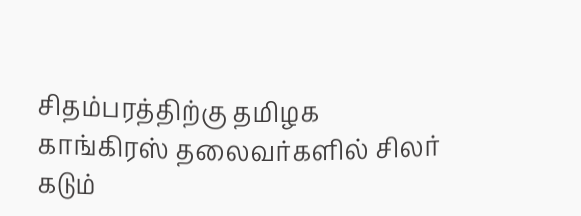சிதம்பரத்திற்கு தமிழக காங்கிரஸ் தலைவர்களில் சிலர் கடும்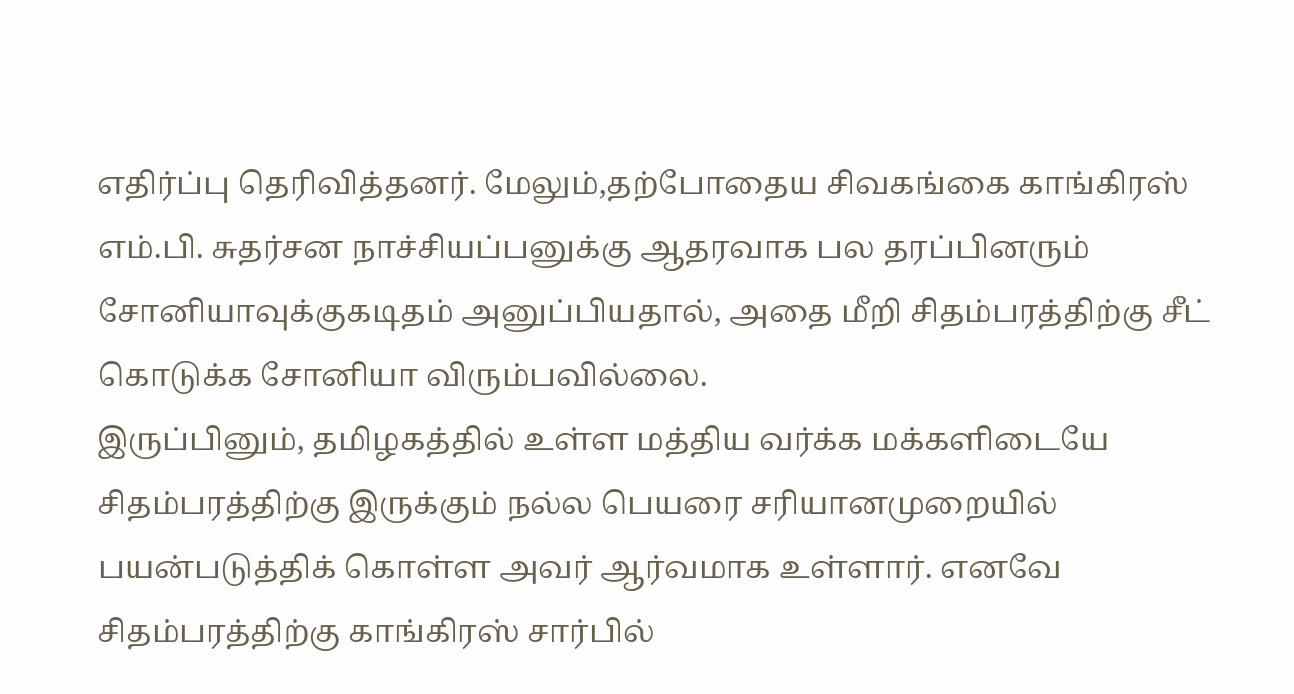எதிர்ப்பு தெரிவித்தனர். மேலும்,தற்போதைய சிவகங்கை காங்கிரஸ் எம்.பி. சுதர்சன நாச்சியப்பனுக்கு ஆதரவாக பல தரப்பினரும் சோனியாவுக்குகடிதம் அனுப்பியதால், அதை மீறி சிதம்பரத்திற்கு சீட் கொடுக்க சோனியா விரும்பவில்லை.
இருப்பினும், தமிழகத்தில் உள்ள மத்திய வர்க்க மக்களிடையே சிதம்பரத்திற்கு இருக்கும் நல்ல பெயரை சரியானமுறையில் பயன்படுத்திக் கொள்ள அவர் ஆர்வமாக உள்ளார். எனவே சிதம்பரத்திற்கு காங்கிரஸ் சார்பில்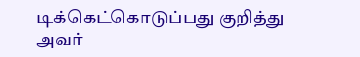டிக்கெட்கொடுப்பது குறித்து அவர்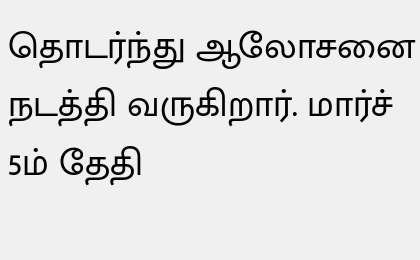தொடர்ந்து ஆலோசனை நடத்தி வருகிறார். மார்ச் 5ம் தேதி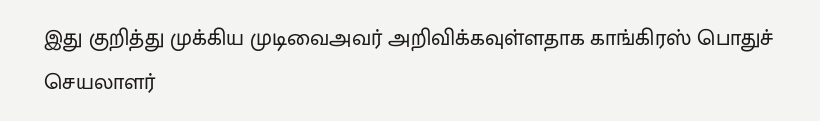இது குறித்து முக்கிய முடிவைஅவர் அறிவிக்கவுள்ளதாக காங்கிரஸ் பொதுச் செயலாளர்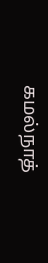கமல்நாத்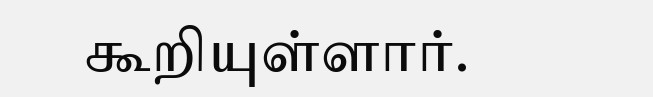கூறியுள்ளார்.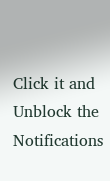Click it and Unblock the Notifications